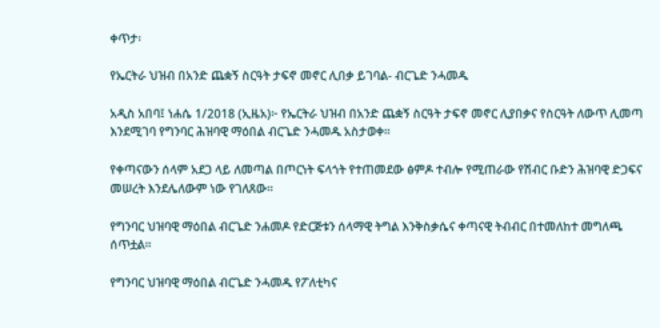ቀጥታ፡

የኤርትራ ህዝብ በአንድ ጨቋኝ ስርዓት ታፍኖ መኖር ሊበቃ ይገባል- ብርጌድ ንሓመዱ

አዲስ አበባ፤ ነሐሴ 1/2018 (ኢዜአ)፦ የኤርትራ ህዝብ በአንድ ጨቋኝ ስርዓት ታፍኖ መኖር ሊያበቃና የስርዓት ለውጥ ሊመጣ እንደሚገባ የግንባር ሕዝባዊ ማዕበል ብርጌድ ንሓመዱ አስታወቀ።

የቀጣናውን ሰላም አደጋ ላይ ለመጣል በጦርነት ፍላጎት የተጠመደው ፅምዶ ተብሎ የሚጠራው የሽብር ቡድን ሕዝባዊ ድጋፍና መሠረት እንደሌለውም ነው የገለጸው።

የግንባር ህዝባዊ ማዕበል ብርጌድ ንሐመዶ የድርጅቱን ሰላማዊ ትግል እንቅስቃሴና ቀጣናዊ ትብብር በተመለከተ መግለጫ ሰጥቷል።

የግንባር ህዝባዊ ማዕበል ብርጌድ ንሓመዱ የፖለቲካና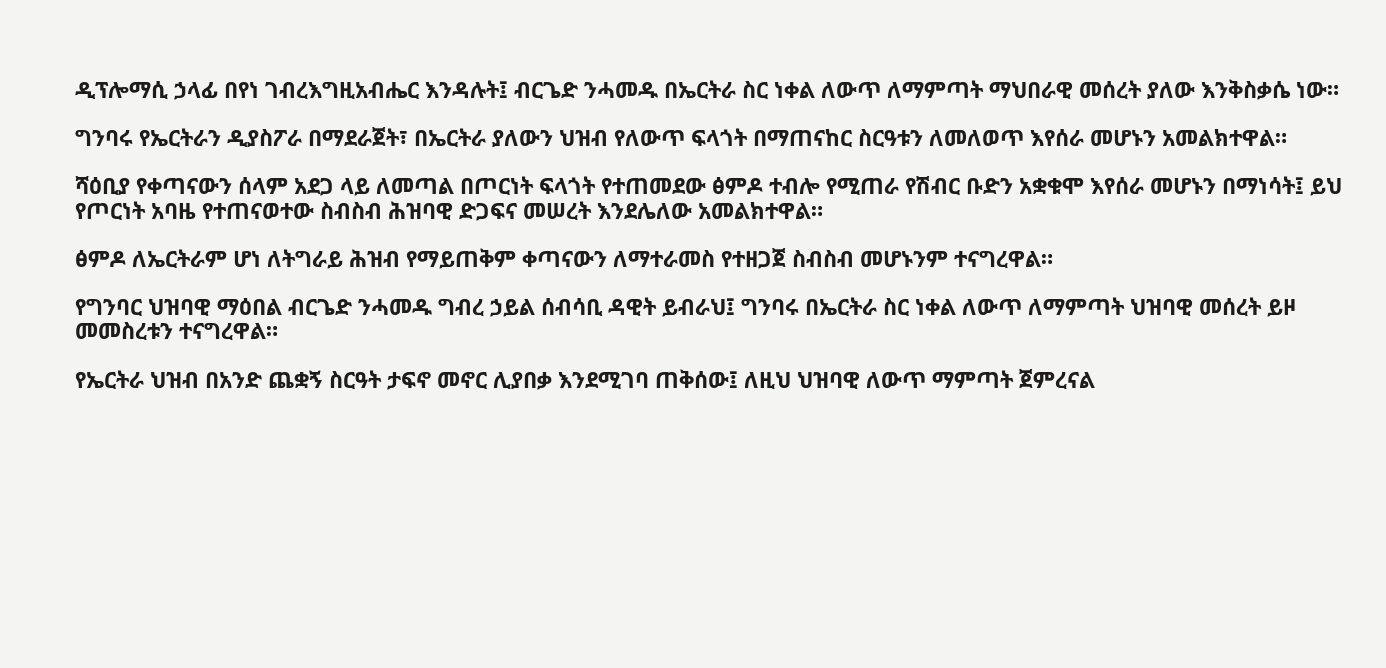ዲፕሎማሲ ኃላፊ በየነ ገብረእግዚአብሔር እንዳሉት፤ ብርጌድ ንሓመዱ በኤርትራ ስር ነቀል ለውጥ ለማምጣት ማህበራዊ መሰረት ያለው እንቅስቃሴ ነው።

ግንባሩ የኤርትራን ዲያስፖራ በማደራጀት፣ በኤርትራ ያለውን ህዝብ የለውጥ ፍላጎት በማጠናከር ስርዓቱን ለመለወጥ እየሰራ መሆኑን አመልክተዋል።

ሻዕቢያ የቀጣናውን ሰላም አደጋ ላይ ለመጣል በጦርነት ፍላጎት የተጠመደው ፅምዶ ተብሎ የሚጠራ የሽብር ቡድን አቋቁሞ እየሰራ መሆኑን በማነሳት፤ ይህ የጦርነት አባዜ የተጠናወተው ስብስብ ሕዝባዊ ድጋፍና መሠረት እንደሌለው አመልክተዋል።

ፅምዶ ለኤርትራም ሆነ ለትግራይ ሕዝብ የማይጠቅም ቀጣናውን ለማተራመስ የተዘጋጀ ስብስብ መሆኑንም ተናግረዋል።

የግንባር ህዝባዊ ማዕበል ብርጌድ ንሓመዱ ግብረ ኃይል ሰብሳቢ ዳዊት ይብራህ፤ ግንባሩ በኤርትራ ስር ነቀል ለውጥ ለማምጣት ህዝባዊ መሰረት ይዞ መመስረቱን ተናግረዋል።

የኤርትራ ህዝብ በአንድ ጨቋኝ ስርዓት ታፍኖ መኖር ሊያበቃ እንደሚገባ ጠቅሰው፤ ለዚህ ህዝባዊ ለውጥ ማምጣት ጀምረናል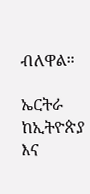ብለዋል።

ኤርትራ ከኢትዮጵያ እና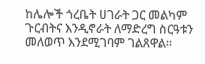ከሌሎች ጎረቤት ሀገራት ጋር መልካም ጉርብትና እንዲኖራት ለማድረግ ስርዓቱን መለወጥ እንደሚገባም ገልጸዋል።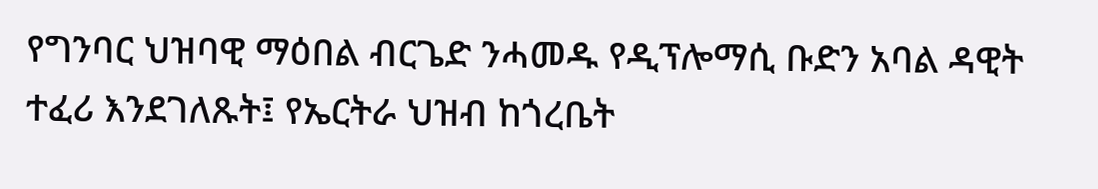የግንባር ህዝባዊ ማዕበል ብርጌድ ንሓመዱ የዲፕሎማሲ ቡድን አባል ዳዊት ተፈሪ እንደገለጹት፤ የኤርትራ ህዝብ ከጎረቤት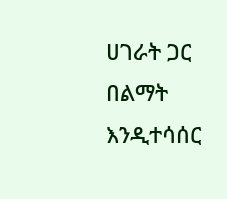ሀገራት ጋር በልማት እንዲተሳሰር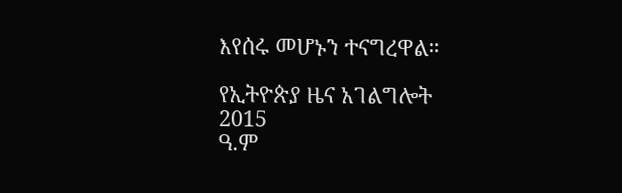እየሰሩ መሆኑን ተናግረዋል።

የኢትዮጵያ ዜና አገልግሎት
2015
ዓ.ም